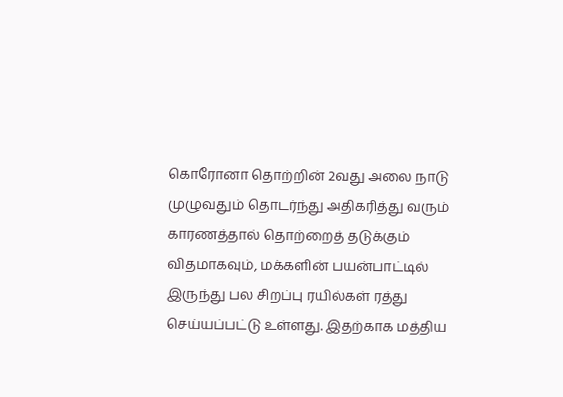கொரோனா தொற்றின் 2வது அலை நாடு முழுவதும் தொடர்ந்து அதிகரித்து வரும் காரணத்தால் தொற்றைத் தடுக்கும் விதமாகவும், மக்களின் பயன்பாட்டில் இருந்து பல சிறப்பு ரயில்கள் ரத்து செய்யப்பட்டு உள்ளது. இதற்காக மத்திய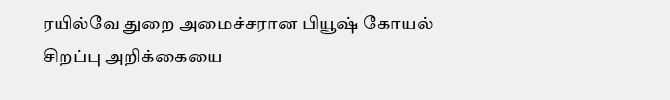ரயில்வே துறை அமைச்சரான பியூஷ் கோயல் சிறப்பு அறிக்கையை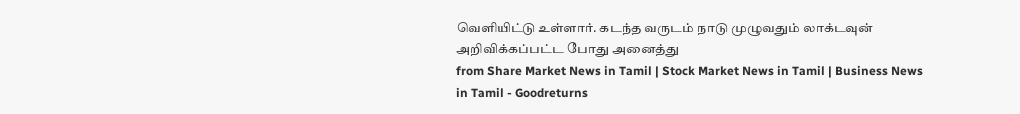வெளியிட்டு உள்ளார். கடந்த வருடம் நாடு முழுவதும் லாக்டவுன் அறிவிக்கப்பட்ட போது அனைத்து
from Share Market News in Tamil | Stock Market News in Tamil | Business News in Tamil - Goodreturns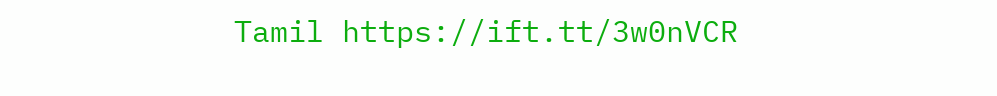Tamil https://ift.tt/3w0nVCR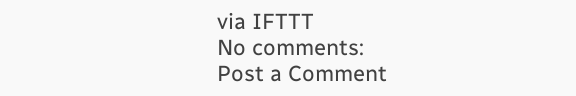via IFTTT
No comments:
Post a Comment